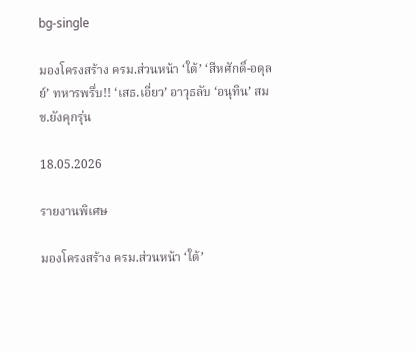bg-single

มองโครงสร้าง ครม.ส่วนหน้า ‘ใต้’ ‘สีหศักดิ์-อดุลย์’ ทหารพรึ่บ!! ‘เสธ.เอี่ยว’ อาวุธลับ ‘อนุทิน’ สมช.ยังคุกรุ่น

18.05.2026

รายงานพิเศษ

มองโครงสร้าง ครม.ส่วนหน้า ‘ใต้’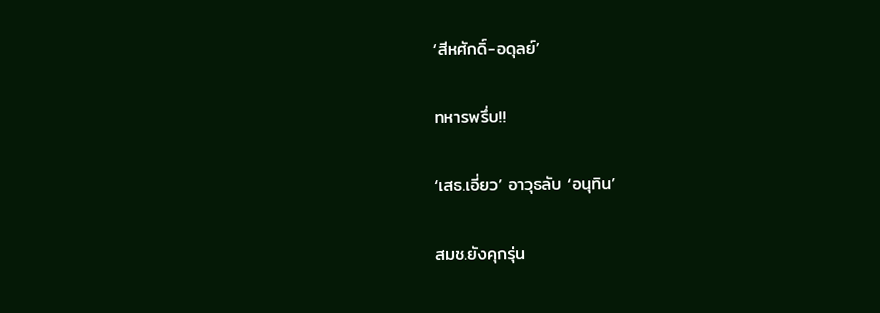‘สีหศักดิ์-อดุลย์’

ทหารพรึ่บ!!

‘เสธ.เอี่ยว’ อาวุธลับ ‘อนุทิน’

สมช.ยังคุกรุ่น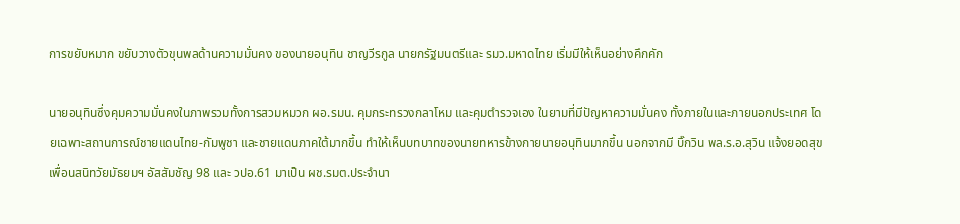การขยับหมาก ขยับวางตัวขุนพลด้านความมั่นคง ของนายอนุทิน ชาญวีรกูล นายกรัฐมนตรีและ รมว.มหาดไทย เริ่มมีให้เห็นอย่างคึกคัก

นายอนุทินซึ่งคุมความมั่นคงในภาพรวมทั้งการสวมหมวก ผอ.รมน. คุมกระทรวงกลาโหม และคุมตำรวจเอง ในยามที่มีปัญหาความมั่นคง ทั้งภายในและภายนอกประเทศ โดยเฉพาะสถานการณ์ชายแดนไทย-กัมพูชา และชายแดนภาคใต้มากขึ้น ทำให้เห็นบทบาทของนายทหารข้างกายนายอนุทินมากขึ้น นอกจากมี บิ๊กวิน พล.ร.อ.สุวิน แจ้งยอดสุข เพื่อนสนิทวัยมัธยมฯ อัสสัมชัญ 98 และ วปอ.61 มาเป็น ผช.รมต.ประจำนา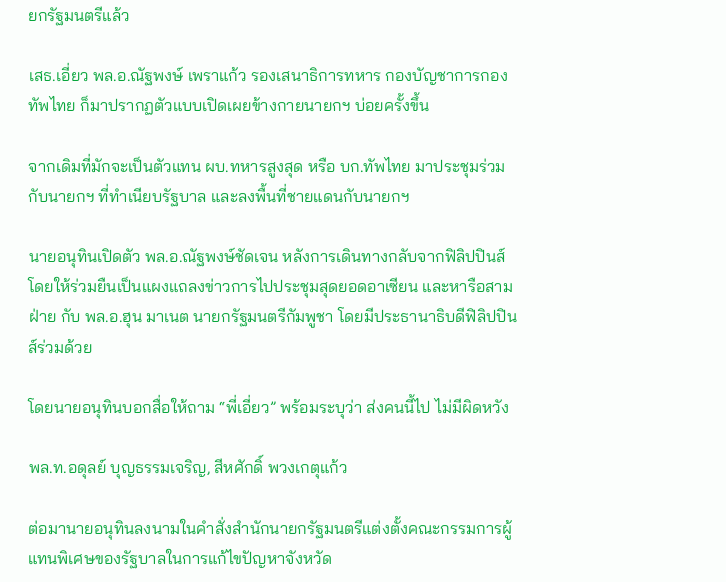ยกรัฐมนตรีแล้ว

เสธ.เอี่ยว พล.อ.ณัฐพงษ์ เพราแก้ว รองเสนาธิการทหาร กองบัญชาการกองทัพไทย ก็มาปรากฏตัวแบบเปิดเผยข้างกายนายกฯ บ่อยครั้งขึ้น

จากเดิมที่มักจะเป็นตัวแทน ผบ.ทหารสูงสุด หรือ บก.ทัพไทย มาประชุมร่วมกับนายกฯ ที่ทำเนียบรัฐบาล และลงพื้นที่ชายแดนกับนายกฯ

นายอนุทินเปิดตัว พล.อ.ณัฐพงษ์ชัดเจน หลังการเดินทางกลับจากฟิลิปปินส์ โดยให้ร่วมยืนเป็นแผงแถลงข่าวการไปประชุมสุดยอดอาเซียน และหารือสามฝ่าย กับ พล.อ.ฮุน มาเนต นายกรัฐมนตรีกัมพูชา โดยมีประธานาธิบดีฟิลิปปินส์ร่วมด้วย

โดยนายอนุทินบอกสื่อให้ถาม “พี่เอี่ยว” พร้อมระบุว่า ส่งคนนี้ไป ไม่มีผิดหวัง

พล.ท.อดุลย์ บุญธรรมเจริญ, สีหศักดิ์ พวงเกตุแก้ว

ต่อมานายอนุทินลงนามในคำสั่งสำนักนายกรัฐมนตรีแต่งตั้งคณะกรรมการผู้แทนพิเศษของรัฐบาลในการแก้ไขปัญหาจังหวัด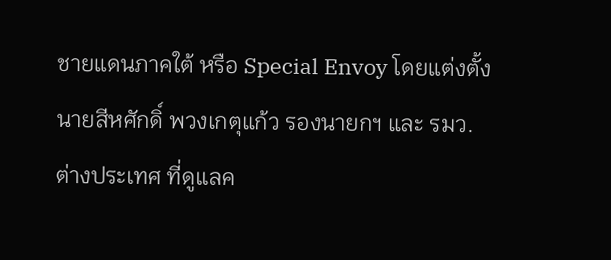ชายแดนภาคใต้ หรือ Special Envoy โดยแต่งตั้งนายสีหศักดิ์ พวงเกตุแก้ว รองนายกฯ และ รมว.ต่างประเทศ ที่ดูแลค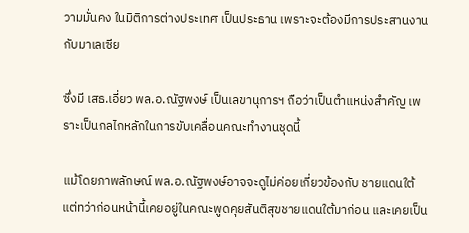วามมั่นคง ในมิติการต่างประเทศ เป็นประธาน เพราะจะต้องมีการประสานงานกับมาเลเซีย

ซึ่งมี เสธ.เอี่ยว พล.อ.ณัฐพงษ์ เป็นเลขานุการฯ ถือว่าเป็นตำแหน่งสำคัญ เพราะเป็นกลไกหลักในการขับเคลื่อนคณะทำงานชุดนี้

แม้โดยภาพลักษณ์ พล.อ.ณัฐพงษ์อาจจะดูไม่ค่อยเกี่ยวข้องกับ ชายแดนใต้ แต่ทว่าก่อนหน้านี้เคยอยู่ในคณะพูดคุยสันติสุขชายแดนใต้มาก่อน และเคยเป็น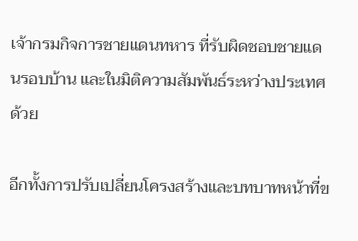เจ้ากรมกิจการชายแดนทหาร ที่รับผิดชอบชายแดนรอบบ้าน และในมิติความสัมพันธ์ระหว่างประเทศด้วย

อีกทั้งการปรับเปลี่ยนโครงสร้างและบทบาทหน้าที่ข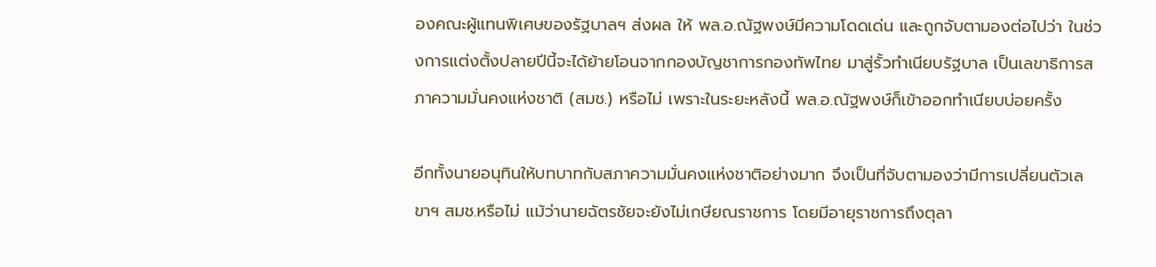องคณะผู้แทนพิเศษของรัฐบาลฯ ส่งผล ให้ พล.อ.ณัฐพงษ์มีความโดดเด่น และถูกจับตามองต่อไปว่า ในช่วงการแต่งตั้งปลายปีนี้จะได้ย้ายโอนจากกองบัญชาการกองทัพไทย มาสู่รั้วทำเนียบรัฐบาล เป็นเลขาธิการสภาความมั่นคงแห่งชาติ (สมช.) หรือไม่ เพราะในระยะหลังนี้ พล.อ.ณัฐพงษ์ก็เข้าออกทำเนียบบ่อยครั้ง

อีกทั้งนายอนุทินให้บทบาทกับสภาความมั่นคงแห่งชาติอย่างมาก จึงเป็นที่จับตามองว่ามีการเปลี่ยนตัวเลขาฯ สมช.หรือไม่ แม้ว่านายฉัตรชัยจะยังไม่เกษียณราชการ โดยมีอายุราชการถึงตุลา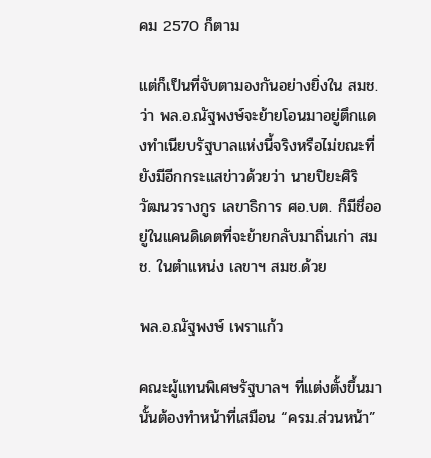คม 2570 ก็ตาม

แต่ก็เป็นที่จับตามองกันอย่างยิ่งใน สมช.ว่า พล.อ.ณัฐพงษ์จะย้ายโอนมาอยู่ตึกแดงทำเนียบรัฐบาลแห่งนี้จริงหรือไม่ขณะที่ยังมีอีกกระแสข่าวด้วยว่า นายปิยะศิริ วัฒนวรางกูร เลขาธิการ ศอ.บต. ก็มีชื่ออยู่ในแคนดิเดตที่จะย้ายกลับมาถิ่นเก่า สมช. ในตำแหน่ง เลขาฯ สมช.ด้วย

พล.อ.ณัฐพงษ์ เพราแก้ว

คณะผู้แทนพิเศษรัฐบาลฯ ที่แต่งตั้งขึ้นมานั้นต้องทำหน้าที่เสมือน “ครม.ส่วนหน้า”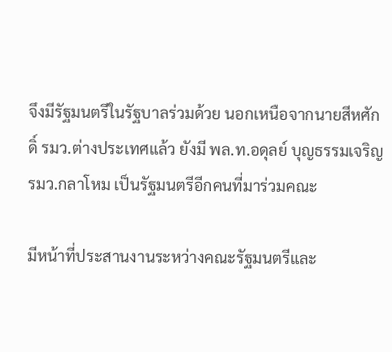จึงมีรัฐมนตรีในรัฐบาลร่วมด้วย นอกเหนือจากนายสีหศักดิ์ รมว.ต่างประเทศแล้ว ยังมี พล.ท.อดุลย์ บุญธรรมเจริญ รมว.กลาโหม เป็นรัฐมนตรีอีกคนที่มาร่วมคณะ

มีหน้าที่ประสานงานระหว่างคณะรัฐมนตรีและ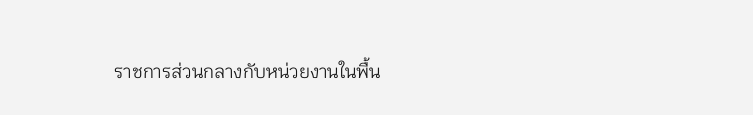ราชการส่วนกลางกับหน่วยงานในพื้น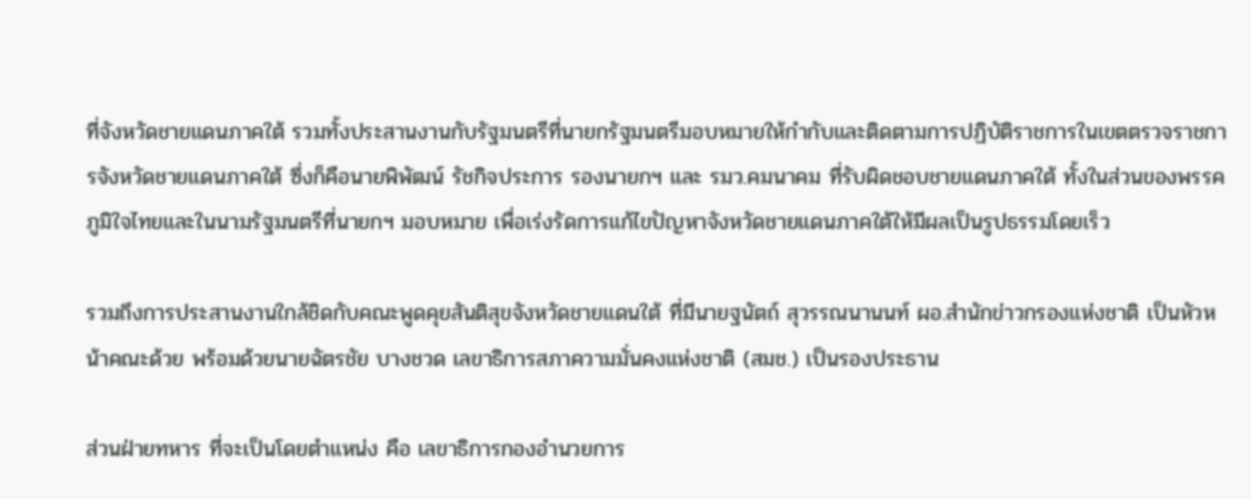ที่จังหวัดชายแดนภาคใต้ รวมทั้งประสานงานกับรัฐมนตรีที่นายกรัฐมนตรีมอบหมายให้กำกับและติดตามการปฏิบัติราชการในเขตตรวจราชการจังหวัดชายแดนภาคใต้ ซึ่งก็คือนายพิพัฒน์ รัชกิจประการ รองนายกฯ และ รมว.คมนาคม ที่รับผิดชอบชายแดนภาคใต้ ทั้งในส่วนของพรรคภูมิใจไทยและในนามรัฐมนตรีที่นายกฯ มอบหมาย เพื่อเร่งรัดการแก้ไขปัญหาจังหวัดชายแดนภาคใต้ให้มีผลเป็นรูปธรรมโดยเร็ว

รวมถึงการประสานงานใกล้ชิดกับคณะพูดคุยสันติสุขจังหวัดชายแดนใต้ ที่มีนายฐนัตถ์ สุวรรณนานนท์ ผอ.สำนักข่าวกรองแห่งชาติ เป็นหัวหน้าคณะด้วย พร้อมด้วยนายฉัตรชัย บางชวด เลขาธิการสภาความมั่นคงแห่งชาติ (สมช.) เป็นรองประธาน

ส่วนฝ่ายทหาร ที่จะเป็นโดยตำแหน่ง คือ เลขาธิการกองอำนวยการ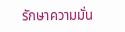รักษาความมั่น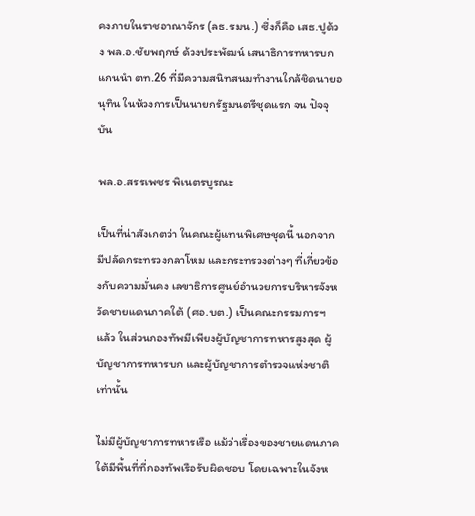คงภายในราชอาณาจักร (ลธ.รมน.) ซึ่งก็คือ เสธ.ปูด้วง พล.อ.ชัยพฤกษ์ ด้วงประพัฒน์ เสนาธิการทหารบก แกนนำ ตท.26 ที่มีความสนิทสนมทำงานใกล้ชิดนายอนุทิน ในห้วงการเป็นนายกรัฐมนตรีชุดแรก จน ปัจจุบัน

พล.อ.สรรเพชร พิเนตรบูรณะ

เป็นที่น่าสังเกตว่า ในคณะผู้แทนพิเศษชุดนี้ นอกจากมีปลัดกระทรวงกลาโหม และกระทรวงต่างๆ ที่เกี่ยวข้องกับความมั่นคง เลขาธิการศูนย์อำนวยการบริหารจังหวัดชายแดนภาคใต้ (ศอ.บต.) เป็นคณะกรรมการฯ แล้ว ในส่วนกองทัพมีเพียงผู้บัญชาการทหารสูงสุด ผู้บัญชาการทหารบก และผู้บัญชาการตำรวจแห่งชาติเท่านั้น

ไม่มีผู้บัญชาการทหารเรือ แม้ว่าเรื่องของชายแดนภาคใต้มีพื้นที่ที่กองทัพเรือรับผิดชอบ โดยเฉพาะในจังห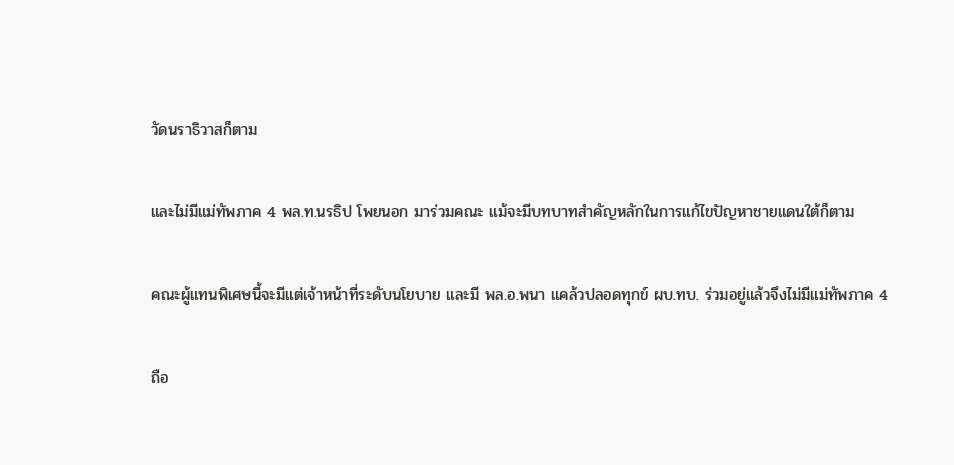วัดนราธิวาสก็ตาม

และไม่มีแม่ทัพภาค 4 พล.ท.นรธิป โพยนอก มาร่วมคณะ แม้จะมีบทบาทสำคัญหลักในการแก้ไขปัญหาชายแดนใต้ก็ตาม

คณะผู้แทนพิเศษนี้จะมีแต่เจ้าหน้าที่ระดับนโยบาย และมี พล.อ.พนา แคล้วปลอดทุกข์ ผบ.ทบ. ร่วมอยู่แล้วจึงไม่มีแม่ทัพภาค 4

ถือ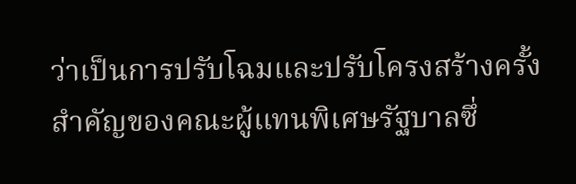ว่าเป็นการปรับโฉมและปรับโครงสร้างครั้งสำคัญของคณะผู้แทนพิเศษรัฐบาลซึ่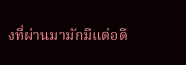งที่ผ่านมามักมีแต่อดี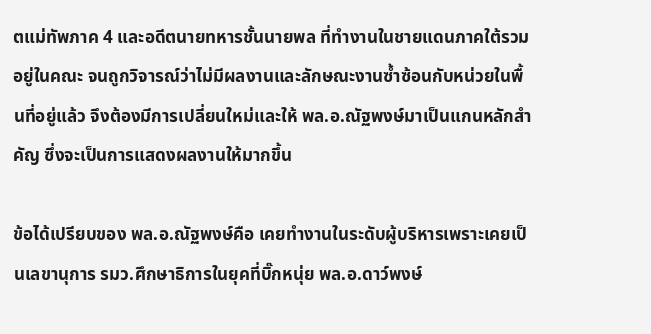ตแม่ทัพภาค 4 และอดีตนายทหารชั้นนายพล ที่ทำงานในชายแดนภาคใต้รวมอยู่ในคณะ จนถูกวิจารณ์ว่าไม่มีผลงานและลักษณะงานซ้ำซ้อนกับหน่วยในพื้นที่อยู่แล้ว จึงต้องมีการเปลี่ยนใหม่และให้ พล.อ.ณัฐพงษ์มาเป็นแกนหลักสำคัญ ซึ่งจะเป็นการแสดงผลงานให้มากขึ้น

ข้อได้เปรียบของ พล.อ.ณัฐพงษ์คือ เคยทำงานในระดับผู้บริหารเพราะเคยเป็นเลขานุการ รมว.ศึกษาธิการในยุคที่บิ๊กหนุ่ย พล.อ.ดาว์พงษ์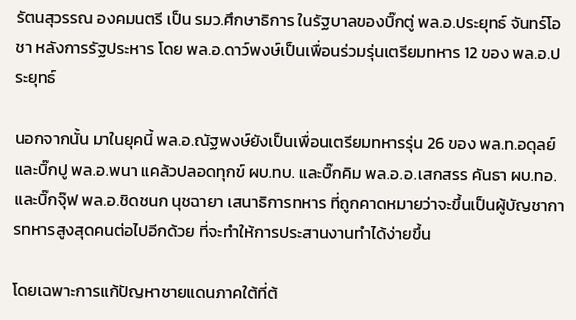รัตนสุวรรณ องคมนตรี เป็น รมว.ศึกษาธิการ ในรัฐบาลของบิ๊กตู่ พล.อ.ประยุทธ์ จันทร์โอชา หลังการรัฐประหาร โดย พล.อ.ดาว์พงษ์เป็นเพื่อนร่วมรุ่นเตรียมทหาร 12 ของ พล.อ.ประยุทธ์

นอกจากนั้น มาในยุคนี้ พล.อ.ณัฐพงษ์ยังเป็นเพื่อนเตรียมทหารรุ่น 26 ของ พล.ท.อดุลย์ และบิ๊กปู พล.อ.พนา แคล้วปลอดทุกข์ ผบ.ทบ. และบิ๊กคิม พล.อ.อ.เสกสรร คันธา ผบ.ทอ. และบิ๊กจุ๊ฟ พล.อ.ชิดชนก นุชฉายา เสนาธิการทหาร ที่ถูกคาดหมายว่าจะขึ้นเป็นผู้บัญชาการทหารสูงสุดคนต่อไปอีกด้วย ที่จะทำให้การประสานงานทำได้ง่ายขึ้น

โดยเฉพาะการแก้ปัญหาชายแดนภาคใต้ที่ต้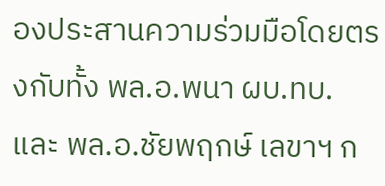องประสานความร่วมมือโดยตรงกับทั้ง พล.อ.พนา ผบ.ทบ. และ พล.อ.ชัยพฤกษ์ เลขาฯ ก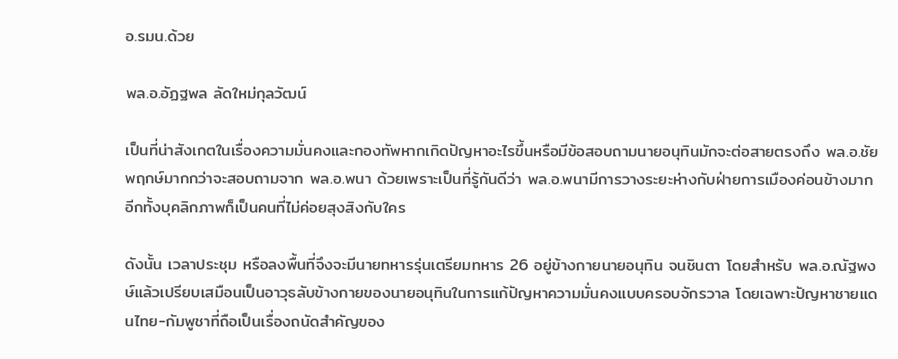อ.รมน.ด้วย

พล.อ.อัฏฐพล ลัดใหม่กุลวัฒน์

เป็นที่น่าสังเกตในเรื่องความมั่นคงและกองทัพหากเกิดปัญหาอะไรขึ้นหรือมีข้อสอบถามนายอนุทินมักจะต่อสายตรงถึง พล.อ.ชัยพฤกษ์มากกว่าจะสอบถามจาก พล.อ.พนา ด้วยเพราะเป็นที่รู้กันดีว่า พล.อ.พนามีการวางระยะห่างกับฝ่ายการเมืองค่อนข้างมาก อีกทั้งบุคลิกภาพก็เป็นคนที่ไม่ค่อยสุงสิงกับใคร

ดังนั้น เวลาประชุม หรือลงพื้นที่จึงจะมีนายทหารรุ่นเตรียมทหาร 26 อยู่ข้างกายนายอนุทิน จนชินตา โดยสำหรับ พล.อ.ณัฐพงษ์แล้วเปรียบเสมือนเป็นอาวุธลับข้างกายของนายอนุทินในการแก้ปัญหาความมั่นคงแบบครอบจักรวาล โดยเฉพาะปัญหาชายแดนไทย-กัมพูชาที่ถือเป็นเรื่องถนัดสำคัญของ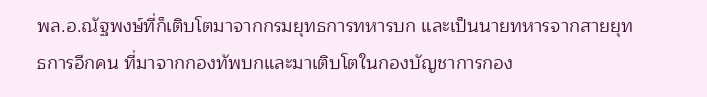พล.อ.ณัฐพงษ์ที่ก็เติบโตมาจากกรมยุทธการทหารบก และเป็นนายทหารจากสายยุทธการอีกคน ที่มาจากกองทัพบกและมาเติบโตในกองบัญชาการกอง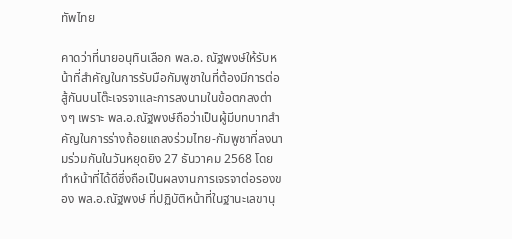ทัพไทย

คาดว่าที่นายอนุทินเลือก พล.อ. ณัฐพงษ์ให้รับหน้าที่สำคัญในการรับมือกัมพูชาในที่ต้องมีการต่อสู้กันบนโต๊ะเจรจาและการลงนามในข้อตกลงต่างๆ เพราะ พล.อ.ณัฐพงษ์ถือว่าเป็นผู้มีบทบาทสำคัญในการร่างถ้อยแถลงร่วมไทย-กัมพูชาที่ลงนามร่วมกันในวันหยุดยิง 27 ธันวาคม 2568 โดยทำหน้าที่ได้ดีซึ่งถือเป็นผลงานการเจรจาต่อรองของ พล.อ.ณัฐพงษ์ ที่ปฏิบัติหน้าที่ในฐานะเลขานุ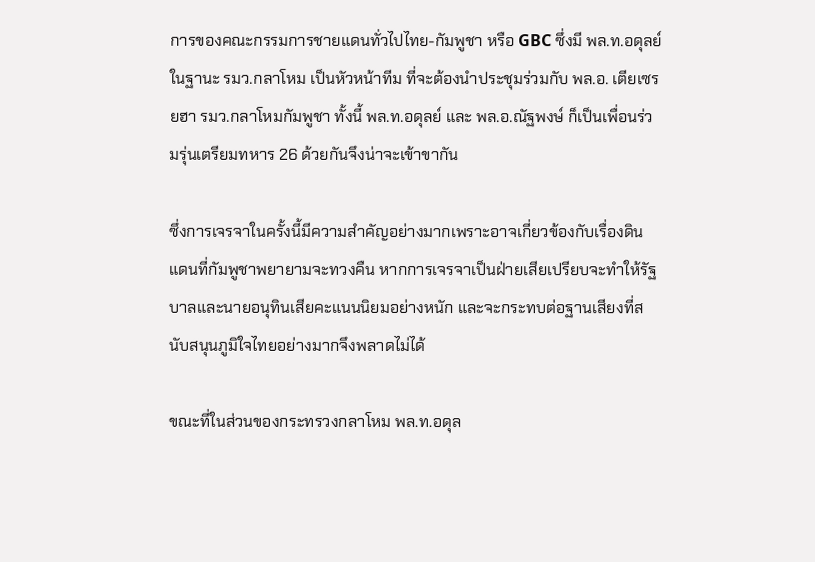การของคณะกรรมการชายแดนทั่วไปไทย-กัมพูชา หรือ GBC ซึ่งมี พล.ท.อดุลย์ ในฐานะ รมว.กลาโหม เป็นหัวหน้าทีม ที่จะต้องนำประชุมร่วมกับ พล.อ. เตียเซรยฮา รมว.กลาโหมกัมพูชา ทั้งนี้ พล.ท.อดุลย์ และ พล.อ.ณัฐพงษ์ ก็เป็นเพื่อนร่วมรุ่นเตรียมทหาร 26 ด้วยกันจึงน่าจะเข้าขากัน

ซึ่งการเจรจาในครั้งนี้มีความสำคัญอย่างมากเพราะอาจเกี่ยวข้องกับเรื่องดินแดนที่กัมพูชาพยายามจะทวงคืน หากการเจรจาเป็นฝ่ายเสียเปรียบจะทำให้รัฐบาลและนายอนุทินเสียคะแนนนิยมอย่างหนัก และจะกระทบต่อฐานเสียงที่สนับสนุนภูมิใจไทยอย่างมากจึงพลาดไม่ได้

ขณะที่ในส่วนของกระทรวงกลาโหม พล.ท.อดุล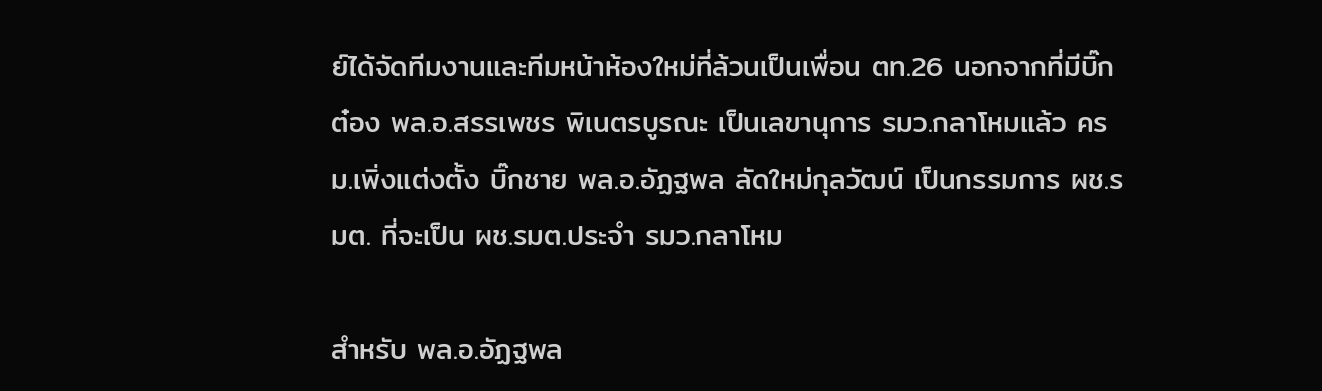ย์ได้จัดทีมงานและทีมหน้าห้องใหม่ที่ล้วนเป็นเพื่อน ตท.26 นอกจากที่มีบิ๊กต๋อง พล.อ.สรรเพชร พิเนตรบูรณะ เป็นเลขานุการ รมว.กลาโหมแล้ว ครม.เพิ่งแต่งตั้ง บิ๊กชาย พล.อ.อัฏฐพล ลัดใหม่กุลวัฒน์ เป็นกรรมการ ผช.รมต. ที่จะเป็น ผช.รมต.ประจำ รมว.กลาโหม

สำหรับ พล.อ.อัฏฐพล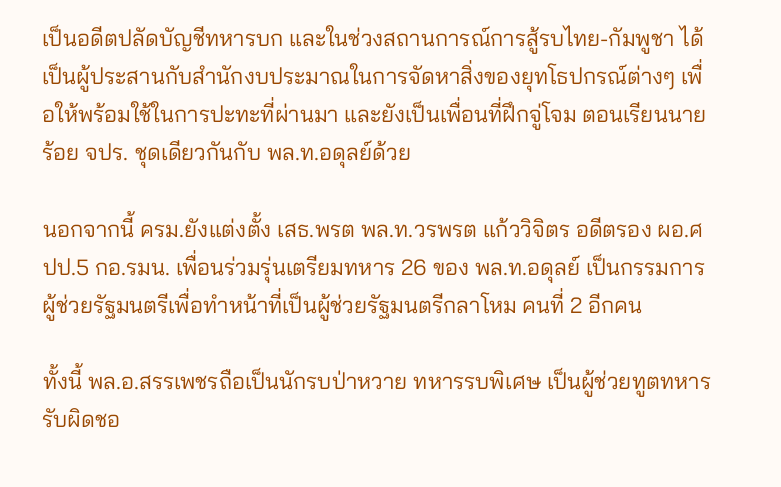เป็นอดีตปลัดบัญชีทหารบก และในช่วงสถานการณ์การสู้รบไทย-กัมพูชา ได้เป็นผู้ประสานกับสำนักงบประมาณในการจัดหาสิ่งของยุทโธปกรณ์ต่างๆ เพื่อให้พร้อมใช้ในการปะทะที่ผ่านมา และยังเป็นเพื่อนที่ฝึกจู่โจม ตอนเรียนนายร้อย จปร. ชุดเดียวกันกับ พล.ท.อดุลย์ด้วย

นอกจากนี้ ครม.ยังแต่งตั้ง เสธ.พรต พล.ท.วรพรต แก้ววิจิตร อดีตรอง ผอ.ศปป.5 กอ.รมน. เพื่อนร่วมรุ่นเตรียมทหาร 26 ของ พล.ท.อดุลย์ เป็นกรรมการผู้ช่วยรัฐมนตรีเพื่อทำหน้าที่เป็นผู้ช่วยรัฐมนตรีกลาโหม คนที่ 2 อีกคน

ทั้งนี้ พล.อ.สรรเพชรถือเป็นนักรบป่าหวาย ทหารรบพิเศษ เป็นผู้ช่วยทูตทหาร รับผิดชอ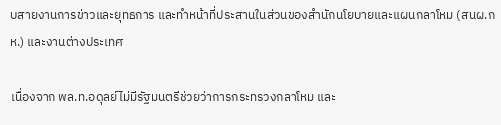บสายงานการข่าวและยุทธการ และทำหน้าที่ประสานในส่วนของสำนักนโยบายและแผนกลาโหม (สนผ.กห.) และงานต่างประเทศ

เนื่องจาก พล.ท.อดุลย์ไม่มีรัฐมนตรีช่วยว่าการกระทรวงกลาโหม และ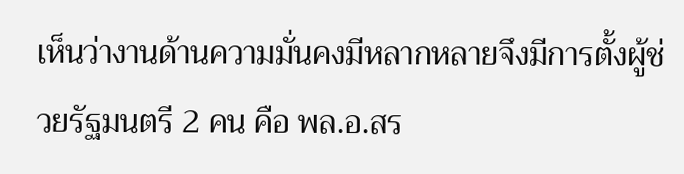เห็นว่างานด้านความมั่นคงมีหลากหลายจึงมีการตั้งผู้ช่วยรัฐมนตรี 2 คน คือ พล.อ.สร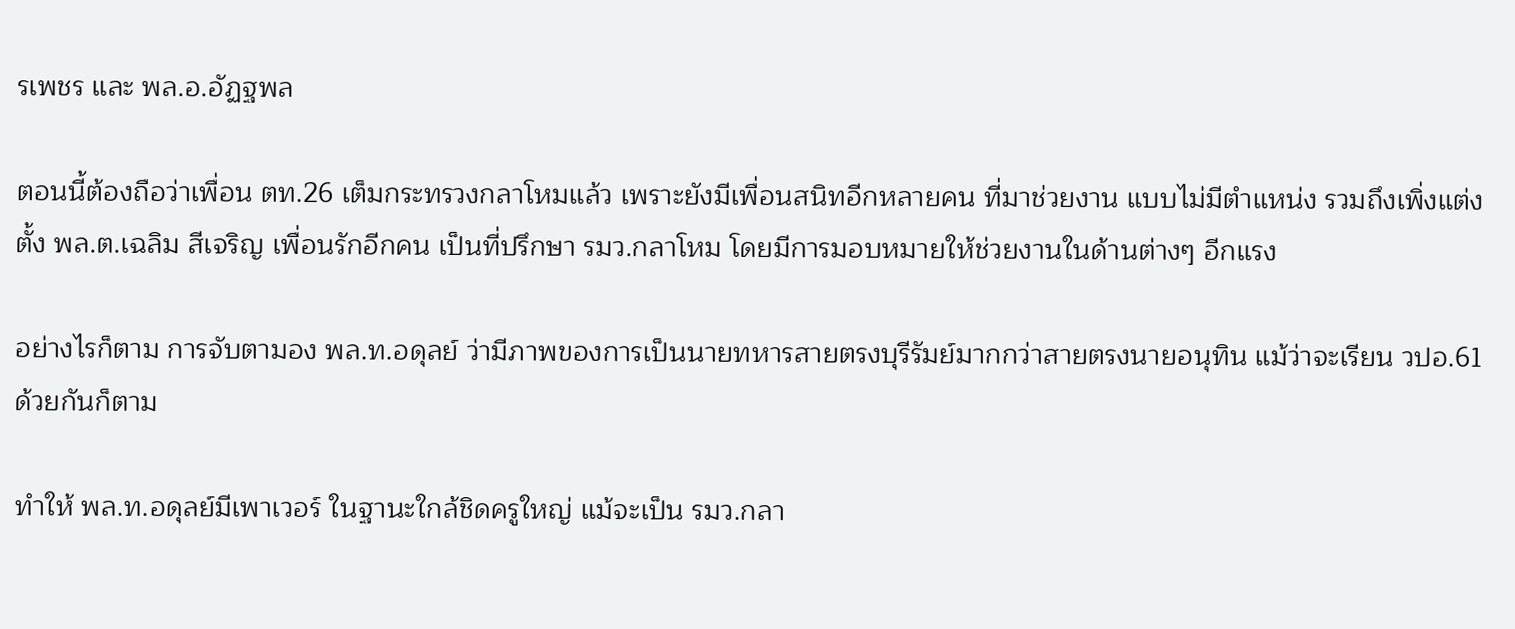รเพชร และ พล.อ.อัฏฐพล

ตอนนี้ต้องถือว่าเพื่อน ตท.26 เต็มกระทรวงกลาโหมแล้ว เพราะยังมีเพื่อนสนิทอีกหลายคน ที่มาช่วยงาน แบบไม่มีตำแหน่ง รวมถึงเพิ่งแต่งตั้ง พล.ต.เฉลิม สีเจริญ เพื่อนรักอีกคน เป็นที่ปรึกษา รมว.กลาโหม โดยมีการมอบหมายให้ช่วยงานในด้านต่างๆ อีกแรง

อย่างไรก็ตาม การจับตามอง พล.ท.อดุลย์ ว่ามีภาพของการเป็นนายทหารสายตรงบุรีรัมย์มากกว่าสายตรงนายอนุทิน แม้ว่าจะเรียน วปอ.61 ด้วยกันก็ตาม

ทำให้ พล.ท.อดุลย์มีเพาเวอร์ ในฐานะใกล้ชิดครูใหญ่ แม้จะเป็น รมว.กลา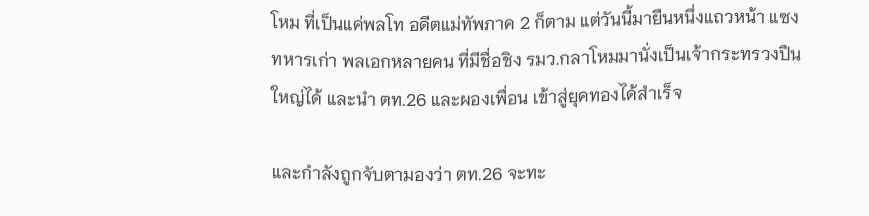โหม ที่เป็นแค่พลโท อดีตแม่ทัพภาค 2 ก็ตาม แต่วันนี้มายืนหนึ่งแถวหน้า แซงทหารเก่า พลเอกหลายคน ที่มีชื่อชิง รมว.กลาโหมมานั่งเป็นเจ้ากระทรวงปืนใหญ่ได้ และนำ ตท.26 และผองเพื่อน เข้าสู่ยุคทองได้สำเร็จ

และกำลังถูกจับตามองว่า ตท.26 จะทะ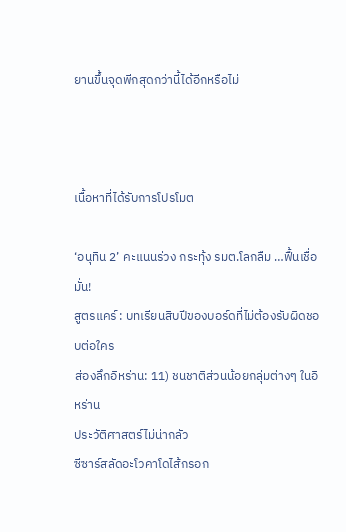ยานขึ้นจุดพีกสุดกว่านี้ได้อีกหรือไม่



เนื้อหาที่ได้รับการโปรโมต

‘อนุทิน 2’ คะแนนร่วง กระทุ้ง รมต.โลกลืม …ฟื้นเชื่อมั่น!
สูตรแคร์ : บทเรียนสิบปีของบอร์ดที่ไม่ต้องรับผิดชอบต่อใคร
ส่องลึกอิหร่าน: 11) ชนชาติส่วนน้อยกลุ่มต่างๆ ในอิหร่าน
ประวัติศาสตร์ไม่น่ากลัว
ซีซาร์สลัดอะโวคาโดไส้กรอก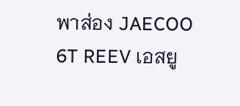พาส่อง JAECOO 6T REEV เอสยู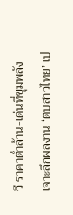วี ราคาต่ำล้าน-เด่นที่ขุมพลัง
เจาะลึกผลงาน ‘ตบสาวไทย’ เป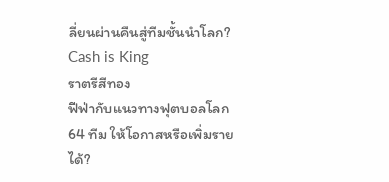ลี่ยนผ่านคืนสู่ทีมชั้นนำโลก?
Cash is King
ราตรีสีทอง
ฟีฟ่ากับแนวทางฟุตบอลโลก 64 ทีม ให้โอกาสหรือเพิ่มรายได้?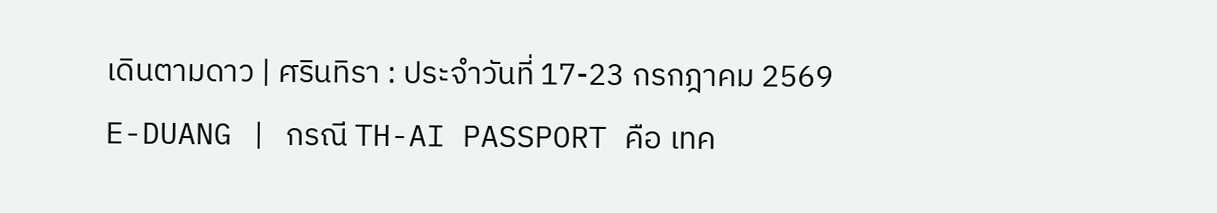เดินตามดาว | ศรินทิรา : ประจำวันที่ 17-23 กรกฎาคม 2569
E-DUANG | กรณี TH-AI PASSPORT คือ เทค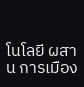โนโลยี ผสาน การเมือง